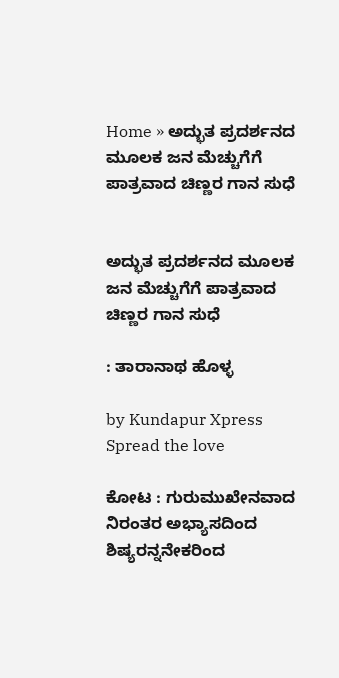Home » ಅದ್ಭುತ ಪ್ರದರ್ಶನದ ಮೂಲಕ ಜನ ಮೆಚ್ಚುಗೆಗೆ ಪಾತ್ರವಾದ ಚಿಣ್ಣರ ಗಾನ ಸುಧೆ


ಅದ್ಭುತ ಪ್ರದರ್ಶನದ ಮೂಲಕ ಜನ ಮೆಚ್ಚುಗೆಗೆ ಪಾತ್ರವಾದ ಚಿಣ್ಣರ ಗಾನ ಸುಧೆ

: ತಾರಾನಾಥ ಹೊಳ್ಳ

by Kundapur Xpress
Spread the love

ಕೋಟ : ಗುರುಮುಖೇನವಾದ ನಿರಂತರ ಅಭ್ಯಾಸದಿಂದ ಶಿಷ್ಯರನ್ನನೇಕರಿಂದ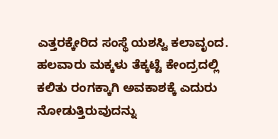ಎತ್ತರಕ್ಕೇರಿದ ಸಂಸ್ಥೆ ಯಶಸ್ವಿ ಕಲಾವೃಂದ. ಹಲವಾರು ಮಕ್ಕಳು ತೆಕ್ಕಟ್ಟೆ ಕೇಂದ್ರದಲ್ಲಿ ಕಲಿತು ರಂಗಕ್ಕಾಗಿ ಅವಕಾಶಕ್ಕೆ ಎದುರು ನೋಡುತ್ತಿರುವುದನ್ನು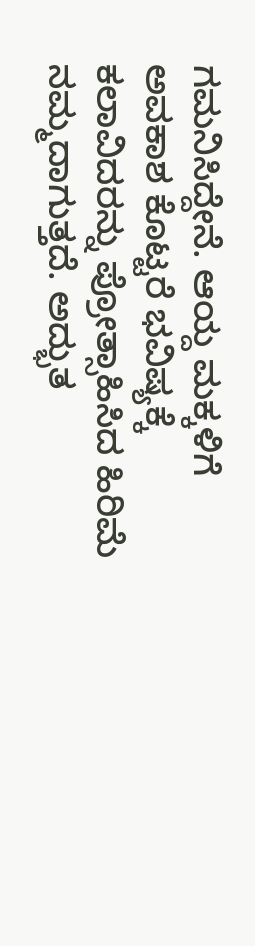ಗಮನಿಸಿದ್ದೇನೆ. ಆಯ್ದ ಮಕ್ಕಳಿಗೆ ಅವಕಾಶ ಕೊಟ್ಟರೆ ಭವಿಷ್ಯಕ್ಕೆ ಕಲಾವಿದರನ್ನು ಪ್ರೋತ್ಸಾಹಿಸಿದ ಹಿರಿಮೆ ನಮ್ಮದಾಗುತ್ತದೆ. ಅದ್ಭುತ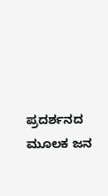ಪ್ರದರ್ಶನದ ಮೂಲಕ ಜನ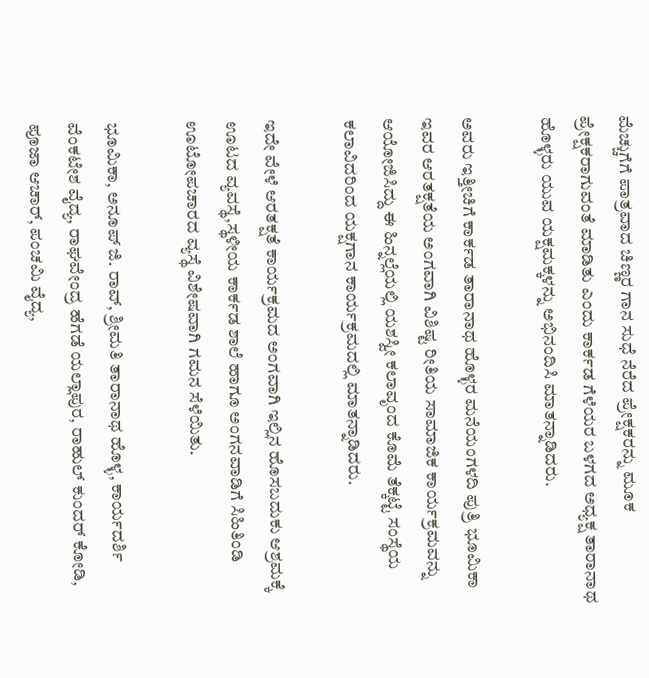ಮೆಚ್ಚುಗೆಗೆ ಪಾತ್ರವಾದ ಚಿಣ್ಣರ ಗಾನ ಸುಧೆ ನೆರೆದ ಪ್ರೇಕ್ಷಕರನ್ನು ಮೂಕ ಪ್ರೇಕ್ಷಕರಾಗುವಂತೆ ಮಾಡಿತು ಎಂದು ಕಾರ್ಕಡ ಗೆಳೆಯರ ಬಳಗದ ಅಧ್ಯಕ್ಷ ತಾರಾನಾಥ ಹೊಳ್ಳರು ಯುವ ಯಕ್ಷಮಕ್ಕಳನ್ನು ಅಭಿನಂದಿಸಿ ಮಾತನ್ನಾಡಿದರು.

ಅವರು ಇತ್ತೀಚಿಗೆ ಕಾರ್ಕಡ ತಾರಾನಾಥ ಹೊಳ್ಳರ ಮನೆಯಂಗಳದಿ ಪುತ್ರಿ ಭೂಮಿಕಾ ಇವರ ಆರತಕ್ಷತೆಯ ಅಂಗವಾಗಿ ವಿಶಿಷ್ಟ ರೀತಿಯ ಸಾಮಾಜಿಕ ಕಾರ್ಯಕ್ರಮವನ್ನು ಆಯೋಜಿಸಿದ್ದು ಈ ಹಿನ್ನಲ್ಲೆಯಲ್ಲಿ ಯಶಸ್ವೀ ಕಲಾವೃಂದ ಕೊಮೆ ತೆಕ್ಕಟ್ಟೆ ಸಂಸ್ಥೆಯ ಕಲಾವಿದರಿಂದ ಯಕ್ಷಗಾನ ಕಾರ್ಯಕ್ರಮದಲ್ಲಿ ಮಾತನ್ನಾಡಿದರು.

ಇದೇ ವೇಳೆ ಆರತಕ್ಷತೆ ಕಾರ್ಯಕ್ರಮದ ಅಂಗವಾಗಿ ಇಲ್ಲಿನ ಹೊಸಬದುಕು ಆಶ್ರಮಕ್ಕೆ ಊಟದ ವ್ಯವಸ್ಥೆ,ಸ್ಥಳೀಯ ಕಾರ್ಕಡ ಶಾಲೆ ಹಾಗೂ ಅಂಗನವಾಡಿಗೆ ಸಿಹಿತಿಂಡಿ ಊಟೋಪಚಾರದ ವ್ಯಸ್ಥೆ ವಿಶೇಷವಾಗಿ ಗಮನ ಸೆಳೆಯಿತು.

ಭೂಮಿಕಾ, ಅನೂಪ್ ಜಿ. ರಾವ್, ಶ್ರೀಮತಿ ತಾರಾನಾಥ ಹೊಳ್ಳ, ಕಾರ್ಯದರ್ಶಿ ವೆಂಕಟೇಶ ವೈದ್ಯ, ರಾಘವೇಂದ್ರ ಹೆಗಡೆ ಯಲ್ಲಾಪುರ, ರಾಹುಲ್ ಕುಂದರ್ ಕೋಡಿ, ಪೂಜಾ ಆಚಾರ್, ಪಂಚಮಿ ವೈದ್ಯ,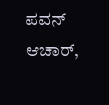ಪವನ್ ಆಚಾರ್,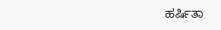ಹರ್ಷಿತಾ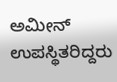ಅಮೀನ್ ಉಪಸ್ಥಿತರಿದ್ದರು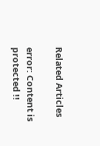Related Articles

error: Content is protected !!